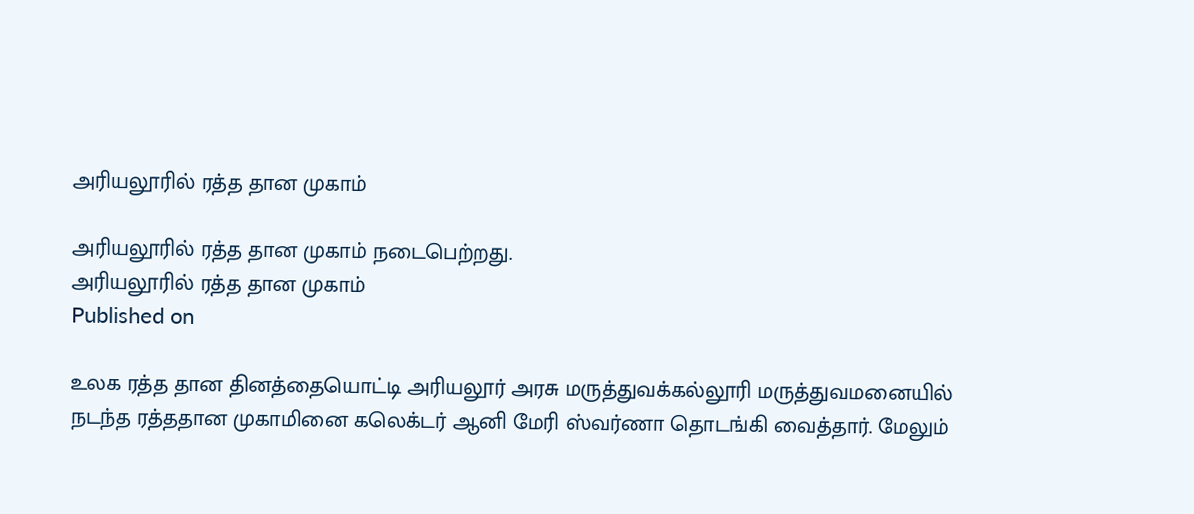அரியலூரில் ரத்த தான முகாம்

அரியலூரில் ரத்த தான முகாம் நடைபெற்றது.
அரியலூரில் ரத்த தான முகாம்
Published on

உலக ரத்த தான தினத்தையொட்டி அரியலூர் அரசு மருத்துவக்கல்லூரி மருத்துவமனையில் நடந்த ரத்ததான முகாமினை கலெக்டர் ஆனி மேரி ஸ்வர்ணா தொடங்கி வைத்தார். மேலும்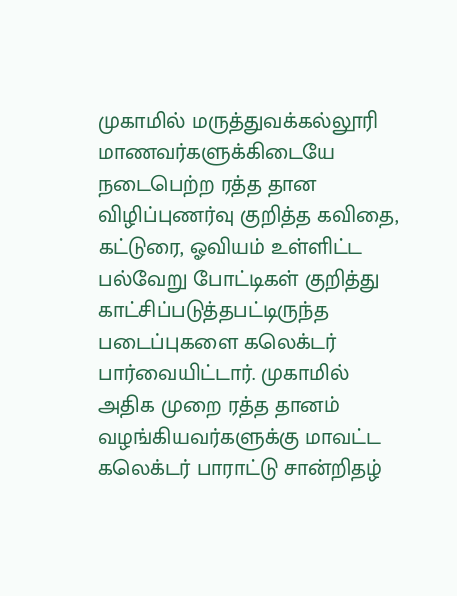முகாமில் மருத்துவக்கல்லூரி மாணவர்களுக்கிடையே நடைபெற்ற ரத்த தான விழிப்புணர்வு குறித்த கவிதை, கட்டுரை, ஓவியம் உள்ளிட்ட பல்வேறு போட்டிகள் குறித்து காட்சிப்படுத்தபட்டிருந்த படைப்புகளை கலெக்டர் பார்வையிட்டார். முகாமில் அதிக முறை ரத்த தானம் வழங்கியவர்களுக்கு மாவட்ட கலெக்டர் பாராட்டு சான்றிதழ்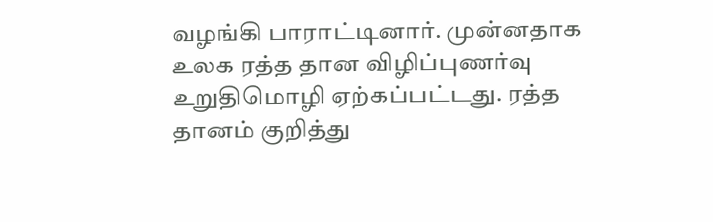வழங்கி பாராட்டினார். முன்னதாக உலக ரத்த தான விழிப்புணர்வு உறுதிமொழி ஏற்கப்பட்டது. ரத்த தானம் குறித்து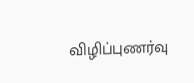விழிப்புணர்வு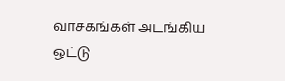வாசகங்கள் அடங்கிய ஒட்டு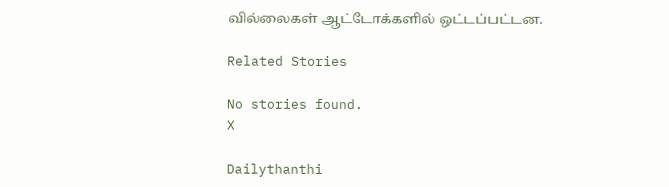வில்லைகள் ஆட்டோக்களில் ஒட்டப்பட்டன.

Related Stories

No stories found.
X

Dailythanthi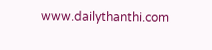www.dailythanthi.com